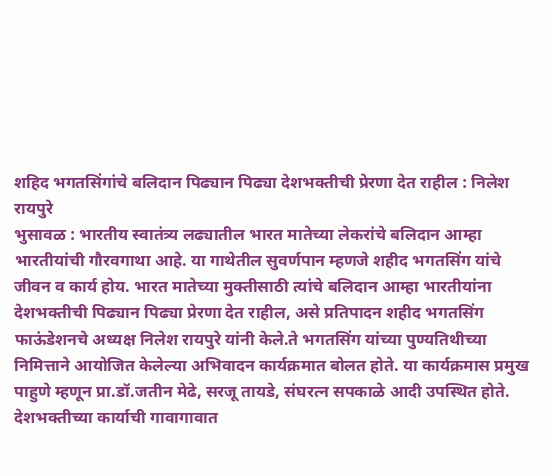शहिद भगतसिंगांचे बलिदान पिढ्यान पिढ्या देशभक्तीची प्रेरणा देत राहील : निलेश रायपुरे
भुसावळ : भारतीय स्वातंत्र्य लढ्यातील भारत मातेच्या लेकरांचे बलिदान आम्हा भारतीयांची गौरवगाथा आहे. या गाथेतील सुवर्णपान म्हणजे शहीद भगतसिंग यांचे जीवन व कार्य होय. भारत मातेच्या मुक्तीसाठी त्यांचे बलिदान आम्हा भारतीयांना देशभक्तीची पिढ्यान पिढ्या प्रेरणा देत राहील, असे प्रतिपादन शहीद भगतसिंग फाऊंडेशनचे अध्यक्ष निलेश रायपुरे यांनी केले.ते भगतसिंग यांच्या पुण्यतिथीच्या निमित्ताने आयोजित केलेल्या अभिवादन कार्यक्रमात बोलत होते. या कार्यक्रमास प्रमुख पाहुणे म्हणून प्रा.डॉ.जतीन मेढे, सरजू तायडे, संघरत्न सपकाळे आदी उपस्थित होते.
देशभक्तीच्या कार्याची गावागावात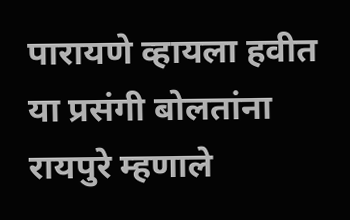पारायणे व्हायला हवीत
या प्रसंगी बोलतांना रायपुरे म्हणाले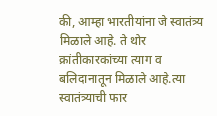की, आम्हा भारतीयांना जे स्वातंत्र्य मिळाले आहे. ते थोर क्रांतीकारकांच्या त्याग व बलिदानातून मिळाले आहे.त्या स्वातंत्र्याची फार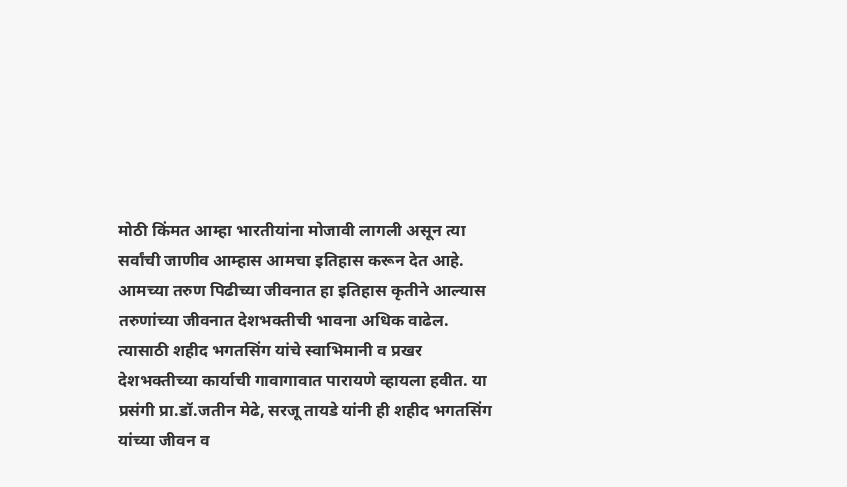मोठी किंमत आम्हा भारतीयांना मोजावी लागली असून त्या सर्वांची जाणीव आम्हास आमचा इतिहास करून देत आहे. आमच्या तरुण पिढीच्या जीवनात हा इतिहास कृतीने आल्यास तरुणांच्या जीवनात देशभक्तीची भावना अधिक वाढेल. त्यासाठी शहीद भगतसिंग यांचे स्वाभिमानी व प्रखर देशभक्तीच्या कार्याची गावागावात पारायणे व्हायला हवीत. या प्रसंगी प्रा.डॉ.जतीन मेढे, सरजू तायडे यांनी ही शहीद भगतसिंग यांच्या जीवन व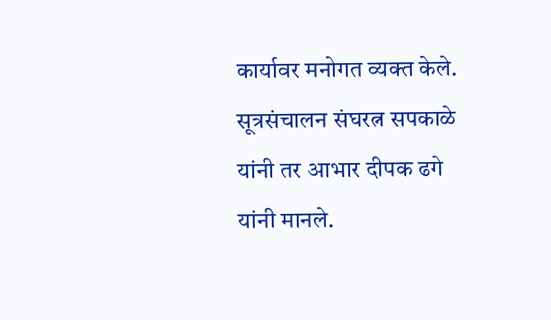कार्यावर मनोगत व्यक्त केले. सूत्रसंचालन संघरत्न सपकाळे यांनी तर आभार दीपक ढगे यांनी मानले.